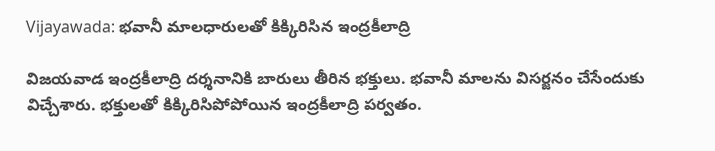Vijayawada: భవానీ మాలధారులతో కిక్కిరిసిన ఇంద్రకీలాద్రి

విజయవాడ ఇంద్రకీలాద్రి దర్శనానికి బారులు తీరిన భక్తులు. భవానీ మాలను విసర్జనం చేసేందుకు విచ్చేశారు. భక్తులతో కిక్కిరిసిపోపోయిన ఇంద్రకీలాద్రి పర్వతం.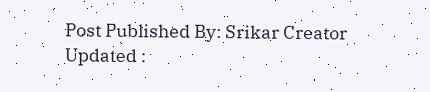Post Published By: Srikar Creator
Updated :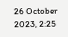26 October 2023, 2:25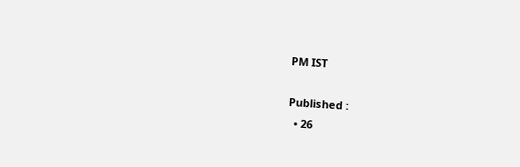PM IST

Published :
  • 26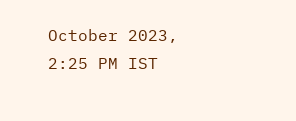October 2023, 2:25 PM IST